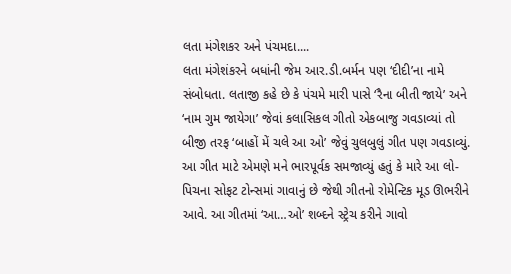લતા મંગેશકર અને પંચમદા....
લતા મંગેશંકરને બધાંની જેમ આર.ડી.બર્મન પણ ‘દીદી’ના નામે સંબોધતા. લતાજી કહે છે કે પંચમે મારી પાસે ‘રૈના બીતી જાયે’ અને ‘નામ ગુમ જાયેગા’ જેવાં કલાસિકલ ગીતો એકબાજુ ગવડાવ્યાં તો બીજી તરફ ‘બાહોં મેં ચલે આ ઓ’ જેવું ચુલબુલું ગીત પણ ગવડાવ્યું. આ ગીત માટે એમણે મને ભારપૂર્વક સમજાવ્યું હતું કે મારે આ લો-પિચના સોફટ ટોન્સમાં ગાવાનું છે જેથી ગીતનો રોમેન્ટિક મૂડ ઊભરીને આવે. આ ગીતમાં ‘આ…ઓ’ શબ્દને સ્ટ્રેચ કરીને ગાવો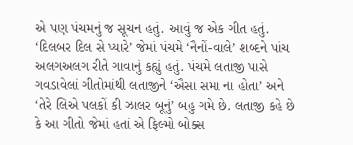એ પણ પંચમનું જ સૂચન હતું. આવું જ એક ગીત હતું. ‘દિલબર દિલ સે પ્યારે’ જેમાં પંચમે ‘નૈનોં-વાલે’ શબ્દને પાંચ અલગઅલગ રીતે ગાવાનું કહ્યું હતું. પંચમે લતાજી પાસે ગવડાવેલાં ગીતોમાંથી લતાજીને ‘ઐસા સમા ના હોતા’ અને ‘તેરે લિએ પલકોં કી ઝાલર બૂનું’ બહુ ગમે છે. લતાજી કહે છે કે આ ગીતો જેમાં હતાં એ ફિલ્મો બોક્સ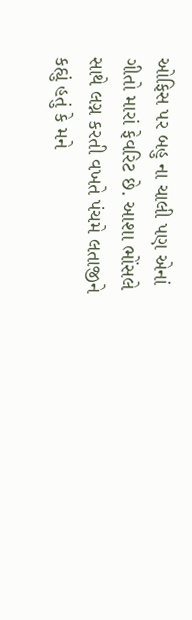ઓફિસ પર બહુ ના ચાલી પણ એનાં ગીતો મારાં ફેવરિટ છે. આશા ભોંસલે સાથે લગ્ન કરતી વખતે પંચમે લતાજીને કહ્યું હતું કે મને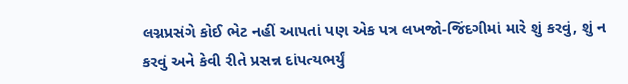લગ્નપ્રસંગે કોઈ ભેટ નહીં આપતાં પણ એક પત્ર લખજો-જિંદગીમાં મારે શું કરવું, શું ન કરવું અને કેવી રીતે પ્રસન્ન દાંપત્યભર્યું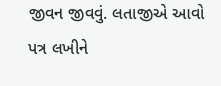જીવન જીવવું. લતાજીએ આવો પત્ર લખીને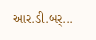આર.ડી.બર્...